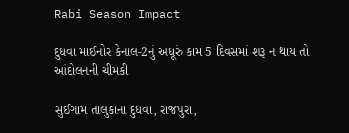Rabi Season Impact

દુધવા માઈનોર કેનાલ-2નું અધૂરું કામ 5 દિવસમાં શરૂ ન થાય તો આંદોલનની ચીમકી

સુઈગામ તાલુકાના દુધવા, રાજપુરા,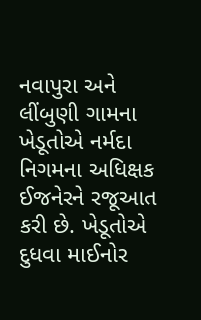નવાપુરા અને લીંબુણી ગામના ખેડૂતોએ નર્મદા નિગમના અધિક્ષક ઈજનેરને રજૂઆત કરી છે. ખેડૂતોએ દુધવા માઈનોર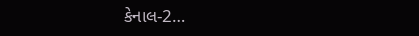કેનાલ-2…